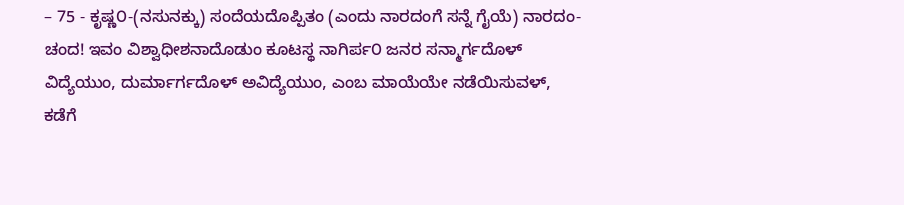– 75 - ಕೃಷ್ಣ೦-(ನಸುನಕ್ಕು) ಸಂದೆಯದೊಪ್ಪಿತಂ (ಎಂದು ನಾರದಂಗೆ ಸನ್ನೆ ಗೈಯೆ) ನಾರದಂ-ಚಂದ! ಇವಂ ವಿಶ್ವಾಧೀಶನಾದೊಡುಂ ಕೂಟಸ್ಥ ನಾಗಿರ್ಪ೦ ಜನರ ಸನ್ಮಾರ್ಗದೊಳ್ ವಿದ್ಯೆಯುಂ, ದುರ್ಮಾರ್ಗದೊಳ್ ಅವಿದ್ಯೆಯುಂ, ಎಂಬ ಮಾಯೆಯೇ ನಡೆಯಿಸುವಳ್, ಕಡೆಗೆ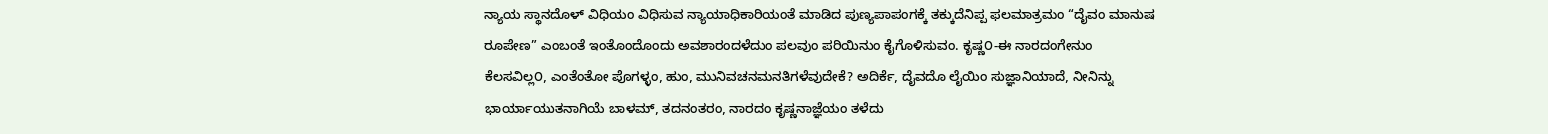ನ್ಯಾಯ ಸ್ಥಾನದೊಳ್ ವಿಧಿಯಂ ವಿಧಿಸುವ ನ್ಯಾಯಾಧಿಕಾರಿಯಂತೆ ಮಾಡಿದ ಪುಣ್ಯಪಾಪಂಗಕ್ಕೆ ತಕ್ಕುದೆನಿಪ್ಪ ಫಲಮಾತ್ರಮಂ “ದೈವಂ ಮಾನುಷ ರೂಪೇಣ” ಎಂಬಂತೆ ಇಂತೊಂದೊಂದು ಅವಶಾರಂದಳೆದುಂ ಪಲವುಂ ಪರಿಯಿನುಂ ಕೈಗೊಳಿಸುವಂ. ಕೃಷ್ಣ೦-ಈ ನಾರದಂಗೇನುಂ ಕೆಲಸವಿಲ್ಲ೦, ಎಂತೆಂತೋ ಪೊಗಳ್ಳಂ, ಹುಂ, ಮುನಿವಚನಮನತಿಗಳೆವುದೇಕೆ? ಅದಿರ್ಕೆ, ದೈವದೊ ಲೈಯಿಂ ಸುಜ್ಞಾನಿಯಾದೆ, ನೀನಿನ್ನು ಭಾರ್ಯಾಯುತನಾಗಿಯೆ ಬಾಳಮ್, ತದನಂತರಂ, ನಾರದಂ ಕೃಷ್ಣನಾಜ್ಞೆಯಂ ತಳೆದು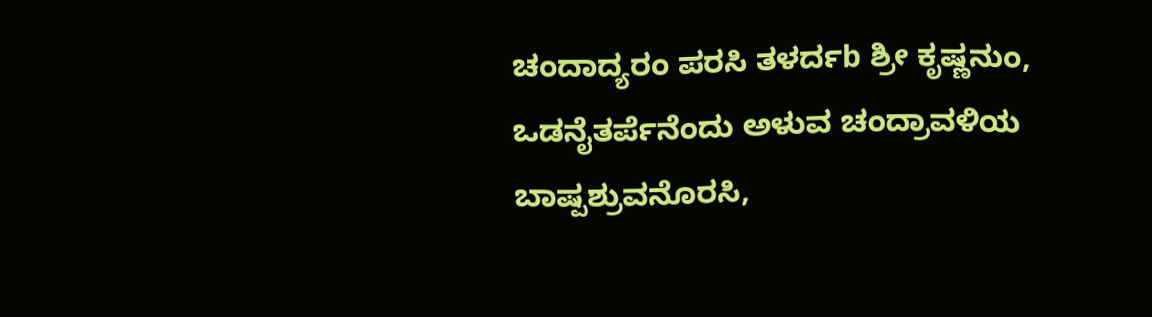ಚಂದಾದ್ಯರಂ ಪರಸಿ ತಳರ್ದb ಶ್ರೀ ಕೃಷ್ಣನುಂ, ಒಡನೈತರ್ಪೆನೆಂದು ಅಳುವ ಚಂದ್ರಾವಳಿಯ ಬಾಷ್ಪಶ್ರುವನೊರಸಿ,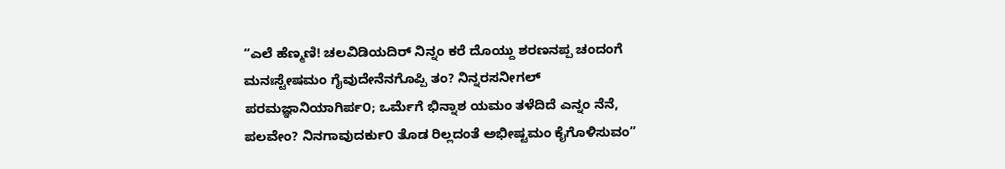“ಎಲೆ ಹೆಣ್ಮಣಿ! ಚಲವಿಡಿಯದಿರ್ ನಿನ್ನಂ ಕರೆ ದೊಯ್ದು ಶರಣನಪ್ಪ ಚಂದಂಗೆ ಮನಃಸ್ಟೇಷಮಂ ಗೈವುದೇನೆನಗೊಪ್ಪಿ ತಂ? ನಿನ್ನರಸನೀಗಲ್ ಪರಮಜ್ಞಾನಿಯಾಗಿರ್ಪ೦; ಒರ್ಮೆಗೆ ಭಿನ್ನಾಶ ಯಮಂ ತಳೆದಿದೆ ಎನ್ನಂ ನೆನೆ, ಪಲವೇಂ? ನಿನಗಾವುದರ್ಕು೦ ತೊಡ ರಿಲ್ಲದಂತೆ ಅಭೀಷ್ಟಮಂ ಕೈಗೊಳಿಸುವಂ”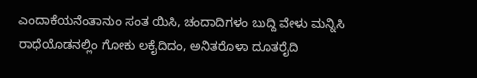ಎಂದಾಕೆಯನೆಂತಾನುಂ ಸಂತ ಯಿಸಿ, ಚಂದಾದಿಗಳಂ ಬುದ್ದಿ ವೇಳು ಮನ್ನಿಸಿ ರಾಧೆಯೊಡನಲ್ಲಿಂ ಗೋಕು ಲಕೈದಿದಂ, ಅನಿತರೊಳಾ ದೂತರೈದಿ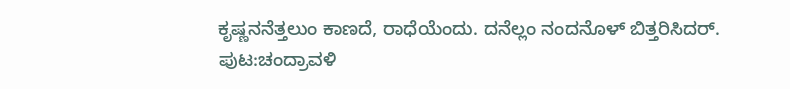ಕೃಷ್ಣನನೆತ್ತಲುಂ ಕಾಣದೆ, ರಾಧೆಯೆಂದು. ದನೆಲ್ಲಂ ನಂದನೊಳ್ ಬಿತ್ತರಿಸಿದರ್.
ಪುಟ:ಚಂದ್ರಾವಳಿ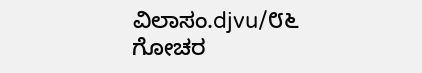ವಿಲಾಸಂ.djvu/೮೬
ಗೋಚರ